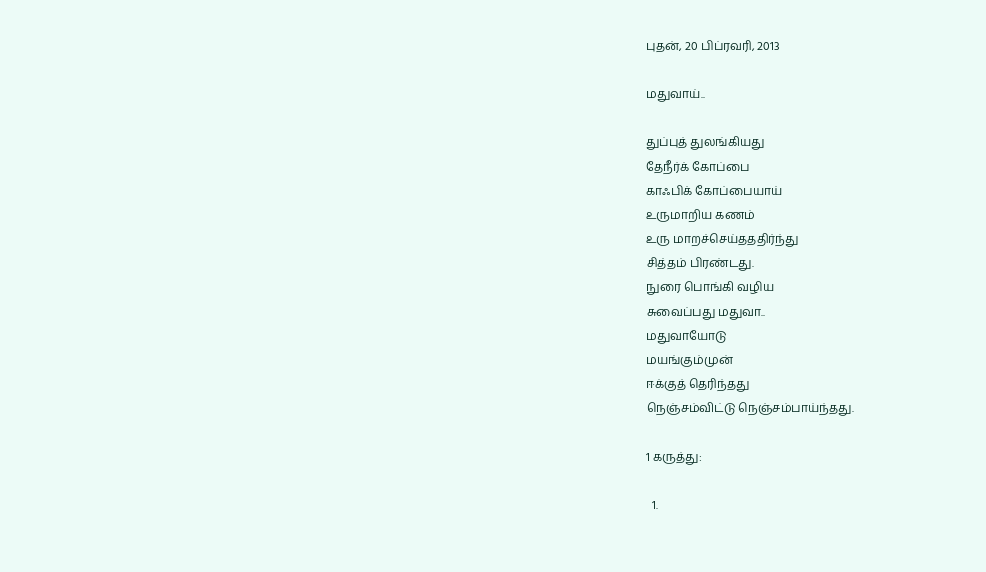புதன், 20 பிப்ரவரி, 2013

மதுவாய்..

துப்புத் துலங்கியது
தேநீர்க் கோப்பை
காஃபிக் கோப்பையாய்
உருமாறிய கணம்
உரு மாறச்செய்தததிர்ந்து
சித்தம் பிரண்டது.
நுரை பொங்கி வழிய
சுவைப்பது மதுவா..
மதுவாயோடு
மயங்கும்முன்
ஈக்குத் தெரிந்தது
நெஞ்சம்விட்டு நெஞ்சம்பாய்ந்தது.

1 கருத்து:

  1.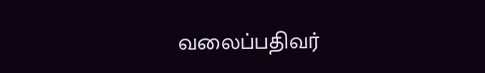வலைப்பதிவர்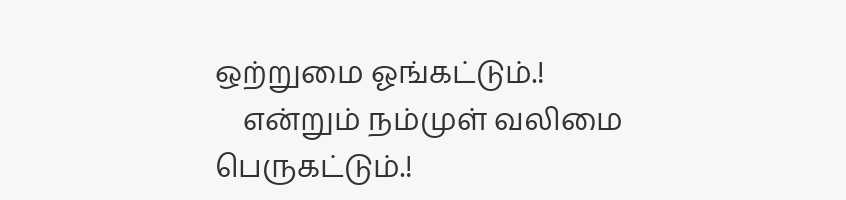ஒற்றுமை ஓங்கட்டும்.!
    என்றும் நம்முள் வலிமை பெருகட்டும்.!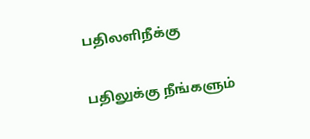பதிலளிநீக்கு

பதிலுக்கு நீங்களும்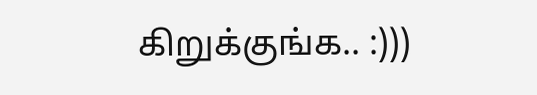கிறுக்குங்க.. :)))